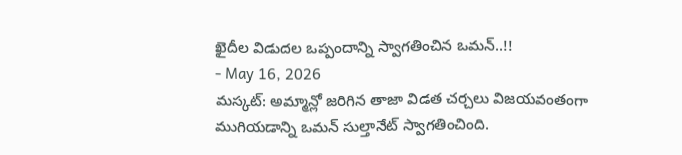ఖైదీల విడుదల ఒప్పందాన్ని స్వాగతించిన ఒమన్..!!
- May 16, 2026
మస్కట్: అమ్మాన్లో జరిగిన తాజా విడత చర్చలు విజయవంతంగా ముగియడాన్ని ఒమన్ సుల్తానేట్ స్వాగతించింది.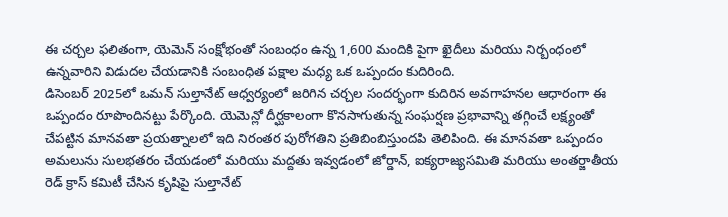ఈ చర్చల ఫలితంగా, యెమెన్ సంక్షోభంతో సంబంధం ఉన్న 1,600 మందికి పైగా ఖైదీలు మరియు నిర్బంధంలో ఉన్నవారిని విడుదల చేయడానికి సంబంధిత పక్షాల మధ్య ఒక ఒప్పందం కుదిరింది.
డిసెంబర్ 2025లో ఒమన్ సుల్తానేట్ ఆధ్వర్యంలో జరిగిన చర్చల సందర్భంగా కుదిరిన అవగాహనల ఆధారంగా ఈ ఒప్పందం రూపొందినట్టు పేర్కొంది. యెమెన్లో దీర్ఘకాలంగా కొనసాగుతున్న సంఘర్షణ ప్రభావాన్ని తగ్గించే లక్ష్యంతో చేపట్టిన మానవతా ప్రయత్నాలలో ఇది నిరంతర పురోగతిని ప్రతిబింబిస్తుందపి తెలిపింది. ఈ మానవతా ఒప్పందం అమలును సులభతరం చేయడంలో మరియు మద్దతు ఇవ్వడంలో జోర్డాన్, ఐక్యరాజ్యసమితి మరియు అంతర్జాతీయ రెడ్ క్రాస్ కమిటీ చేసిన కృషిపై సుల్తానేట్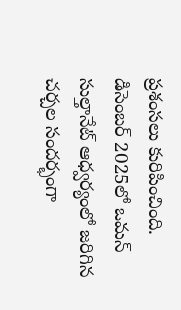ప్రశంసలు కురిపించింది.
డిసెంబర్ 2025లో ఒమన్ సుల్తానేట్ ఆధ్వర్యంలో జరిగిన చర్చల సందర్భంగా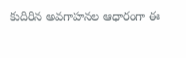కుదిరిన అవగాహనల ఆధారంగా ఈ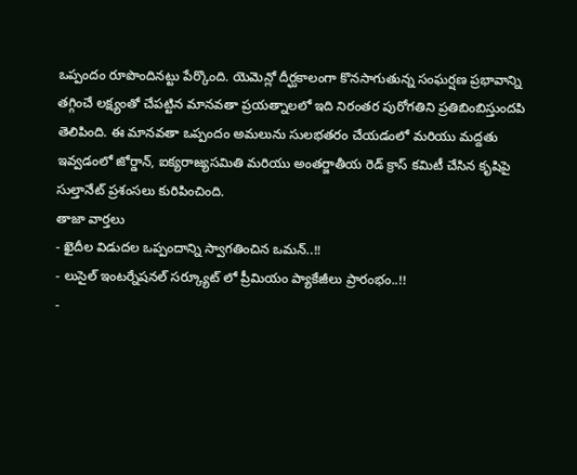ఒప్పందం రూపొందినట్టు పేర్కొంది. యెమెన్లో దీర్ఘకాలంగా కొనసాగుతున్న సంఘర్షణ ప్రభావాన్ని తగ్గించే లక్ష్యంతో చేపట్టిన మానవతా ప్రయత్నాలలో ఇది నిరంతర పురోగతిని ప్రతిబింబిస్తుందపి తెలిపింది. ఈ మానవతా ఒప్పందం అమలును సులభతరం చేయడంలో మరియు మద్దతు ఇవ్వడంలో జోర్డాన్, ఐక్యరాజ్యసమితి మరియు అంతర్జాతీయ రెడ్ క్రాస్ కమిటీ చేసిన కృషిపై సుల్తానేట్ ప్రశంసలు కురిపించింది.
తాజా వార్తలు
- ఖైదీల విడుదల ఒప్పందాన్ని స్వాగతించిన ఒమన్..!!
- లుసైల్ ఇంటర్నేషనల్ సర్క్యూట్ లో ప్రీమియం ప్యాకేజీలు ప్రారంభం..!!
-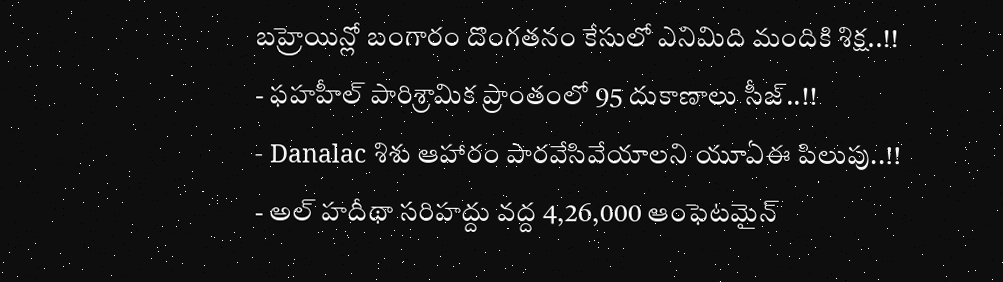బహ్రెయిన్లో బంగారం దొంగతనం కేసులో ఎనిమిది మందికి శిక్ష..!!
- ఫహహీల్ పారిశ్రామిక ప్రాంతంలో 95 దుకాణాలు సీజ్..!!
- Danalac శిశు ఆహారం పారవేసివేయాలని యూఏఈ పిలుపు..!!
- అల్ హదీథా సరిహద్దు వద్ద 4,26,000 ఆంఫెటమైన్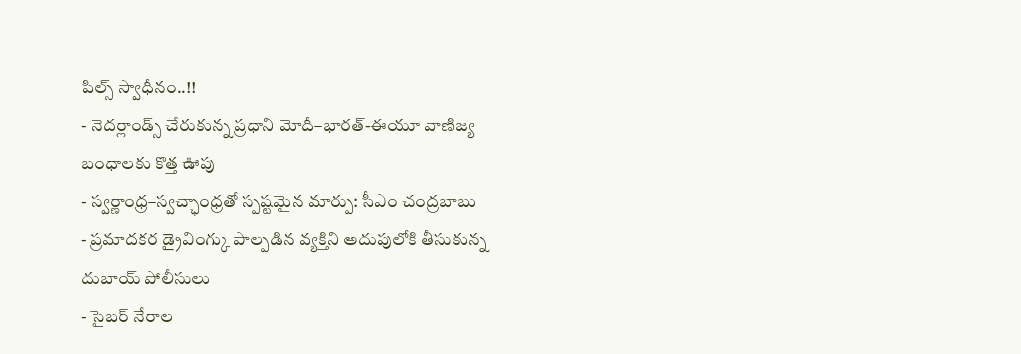పిల్స్ స్వాధీనం..!!
- నెదర్లాండ్స్ చేరుకున్న ప్రధాని మోదీ–భారత్-ఈయూ వాణిజ్య బంధాలకు కొత్త ఊపు
- స్వర్ణాంధ్ర–స్వచ్ఛాంధ్రతో స్పష్టమైన మార్పు: సీఎం చంద్రబాబు
- ప్రమాదకర డ్రైవింగ్కు పాల్పడిన వ్యక్తిని అదుపులోకి తీసుకున్న దుబాయ్ పోలీసులు
- సైబర్ నేరాల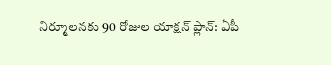నిర్మూలనకు 90 రోజుల యాక్షన్ ప్లాన్: ఏపీ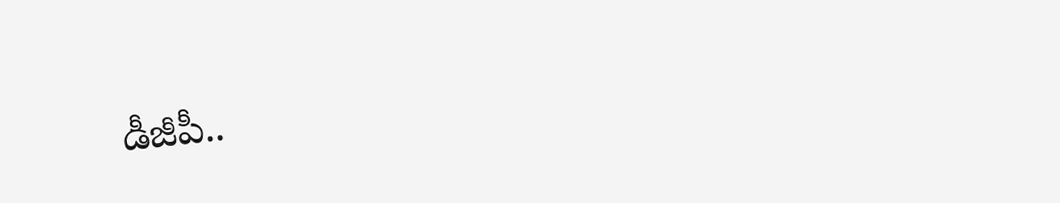డీజీపీ..